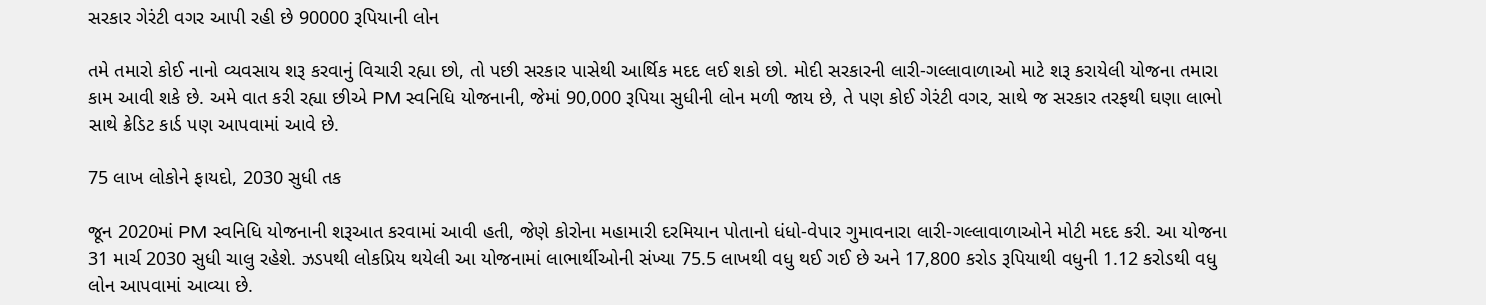સરકાર ગેરંટી વગર આપી રહી છે 90000 રૂપિયાની લોન

તમે તમારો કોઈ નાનો વ્યવસાય શરૂ કરવાનું વિચારી રહ્યા છો, તો પછી સરકાર પાસેથી આર્થિક મદદ લઈ શકો છો. મોદી સરકારની લારી-ગલ્લાવાળાઓ માટે શરૂ કરાયેલી યોજના તમારા કામ આવી શકે છે. અમે વાત કરી રહ્યા છીએ PM સ્વનિધિ યોજનાની, જેમાં 90,000 રૂપિયા સુધીની લોન મળી જાય છે, તે પણ કોઈ ગેરંટી વગર, સાથે જ સરકાર તરફથી ઘણા લાભો સાથે ક્રેડિટ કાર્ડ પણ આપવામાં આવે છે.

75 લાખ લોકોને ફાયદો, 2030 સુધી તક

જૂન 2020માં PM સ્વનિધિ યોજનાની શરૂઆત કરવામાં આવી હતી, જેણે કોરોના મહામારી દરમિયાન પોતાનો ધંધો-વેપાર ગુમાવનારા લારી-ગલ્લાવાળાઓને મોટી મદદ કરી. આ યોજના 31 માર્ચ 2030 સુધી ચાલુ રહેશે. ઝડપથી લોકપ્રિય થયેલી આ યોજનામાં લાભાર્થીઓની સંખ્યા 75.5 લાખથી વધુ થઈ ગઈ છે અને 17,800 કરોડ રૂપિયાથી વધુની 1.12 કરોડથી વધુ લોન આપવામાં આવ્યા છે.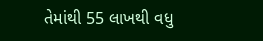તેમાંથી 55 લાખથી વધુ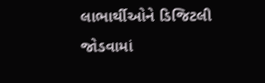લાભાર્થીઓને ડિજિટલી જોડવામાં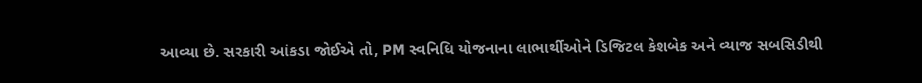આવ્યા છે. સરકારી આંકડા જોઈએ તો, PM સ્વનિધિ યોજનાના લાભાર્થીઓને ડિજિટલ કેશબેક અને વ્યાજ સબસિડીથી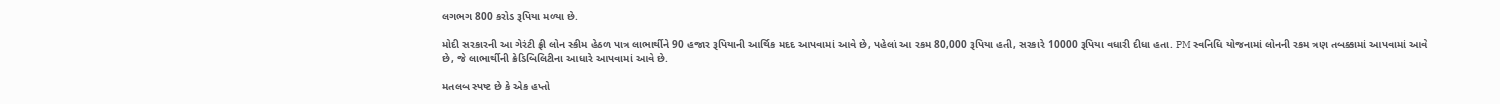લગભગ 800 કરોડ રૂપિયા મળ્યા છે.

મોદી સરકારની આ ગેરંટી ફ્રી લોન સ્કીમ હેઠળ પાત્ર લાભાર્થીને 90 હજાર રૂપિયાની આર્થિક મદદ આપવામાં આવે છે, પહેલાં આ રકમ 80,000 રૂપિયા હતી, સરકારે 10000 રૂપિયા વધારી દીધા હતા. PM સ્વનિધિ યોજનામાં લોનની રકમ ત્રણ તબક્કામાં આપવામાં આવે છે, જે લાભાર્થીની ક્રેડિબિલિટીના આધારે આપવામાં આવે છે.

મતલબ સ્પષ્ટ છે કે એક હપ્તો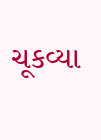ચૂકવ્યા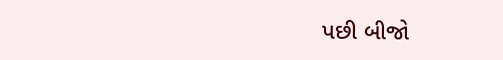પછી બીજો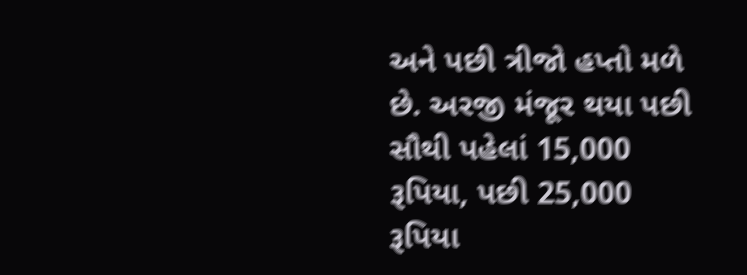અને પછી ત્રીજો હપ્તો મળે છે. અરજી મંજૂર થયા પછી સૌથી પહેલાં 15,000 રૂપિયા, પછી 25,000 રૂપિયા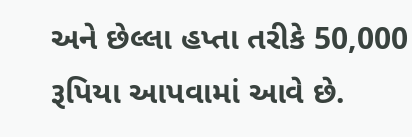અને છેલ્લા હપ્તા તરીકે 50,000 રૂપિયા આપવામાં આવે છે.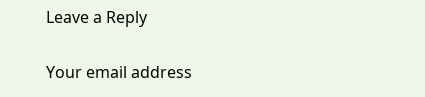Leave a Reply

Your email address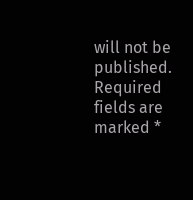will not be published. Required fields are marked *